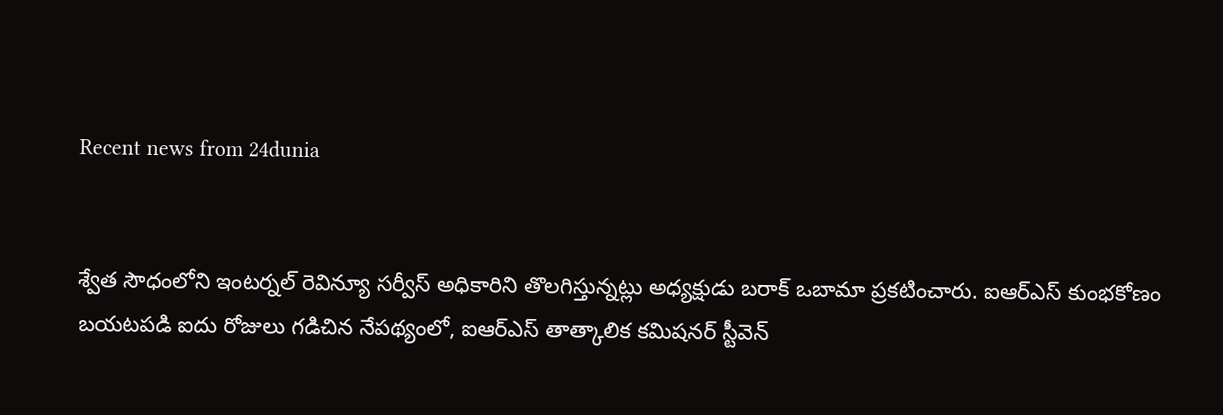Recent news from 24dunia


శ్వేత సౌధంలోని ఇంటర్నల్‌ రెవిన్యూ సర్వీస్‌ అధికారిని తొలగిస్తున్నట్లు అధ్యక్షుడు బరాక్‌ ఒబామా ప్రకటించారు. ఐఆర్‌ఎస్‌ కుంభకోణం బయటపడి ఐదు రోజులు గడిచిన నేపథ్యంలో, ఐఆర్‌ఎస్‌ తాత్కాలిక కమిషనర్‌ స్టీవెన్‌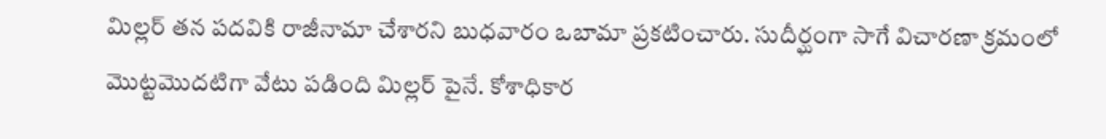మిల్లర్‌ తన పదవికి రాజీనామా చేశారని బుధవారం ఒబామా ప్రకటించారు. సుదీర్ఘంగా సాగే విచారణా క్రమంలో మొట్టమొదటిగా వేటు పడింది మిల్లర్‌ పైనే. కోశాధికార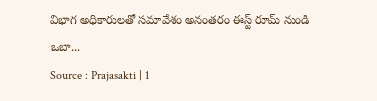విభాగ అధికారులతో సమావేశం అనంతరం ఈస్ట్‌ రూమ్‌ నుండి ఒబా...
Source : Prajasakti | 1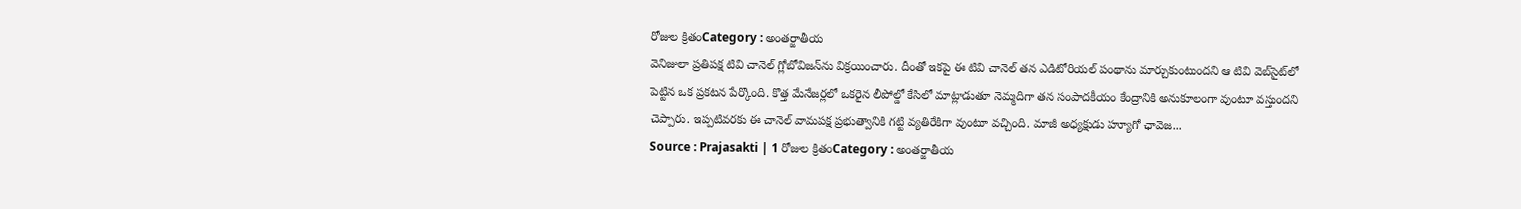రోజుల క్రితంCategory : అంతర్జాతీయ
వెనిజులా ప్రతిపక్ష టివి చానెల్‌ గ్లోబోవిజన్‌ను విక్రయించారు. దీంతో ఇకపై ఈ టివి చానెల్‌ తన ఎడిటోరియల్‌ పంథాను మార్చుకుంటుందని ఆ టివి వెబ్‌సైట్‌లో పెట్టిన ఒక ప్రకటన పేర్కొంది. కొత్త మేనేజర్లలో ఒకరైన లీపోల్డో కేసిలో మాట్లాడుతూ నెమ్మదిగా తన సంపాదకీయం కేంద్రానికి అనుకూలంగా వుంటూ వస్తుందని చెప్పారు. ఇప్పటివరకు ఈ చానెల్‌ వామపక్ష ప్రభుత్వానికి గట్టి వ్యతిరేకిగా వుంటూ వచ్చింది. మాజీ అధ్యక్షుడు హ్యూగో ఛావెజ...
Source : Prajasakti | 1 రోజుల క్రితంCategory : అంతర్జాతీయ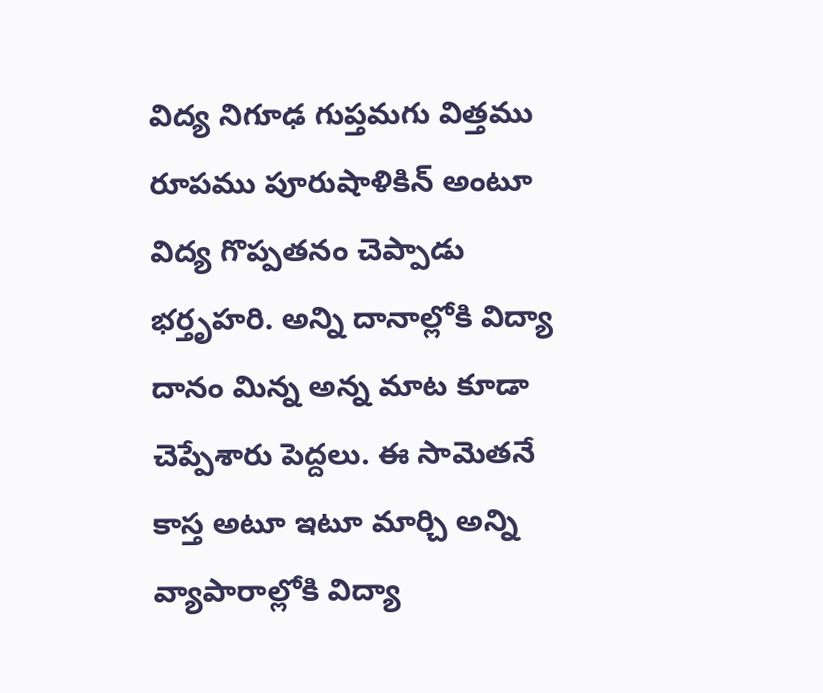విద్య నిగూఢ గుప్తమగు విత్తము రూపము పూరుషాళికిన్‌ అంటూ విద్య గొప్పతనం చెప్పాడు భర్తృహరి. అన్ని దానాల్లోకి విద్యా దానం మిన్న అన్న మాట కూడా చెప్పేశారు పెద్దలు. ఈ సామెతనే కాస్త అటూ ఇటూ మార్చి అన్ని వ్యాపారాల్లోకి విద్యా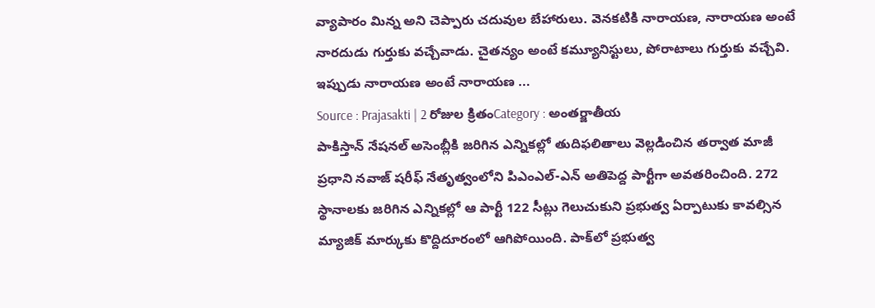వ్యాపారం మిన్న అని చెప్పారు చదువుల బేహారులు. వెనకటికి నారాయణ, నారాయణ అంటే నారదుడు గుర్తుకు వచ్చేవాడు. చైతన్యం అంటే కమ్యూనిస్టులు, పోరాటాలు గుర్తుకు వచ్చేవి. ఇప్పుడు నారాయణ అంటే నారాయణ ...
Source : Prajasakti | 2 రోజుల క్రితంCategory : అంతర్జాతీయ
పాకిస్తాన్‌ నేషనల్‌ అసెంబ్లీకి జరిగిన ఎన్నికల్లో తుదిఫలితాలు వెల్లడించిన తర్వాత మాజీ ప్రధాని నవాజ్‌ షరీఫ్‌ నేతృత్వంలోని పిఎంఎల్‌-ఎన్‌ అతిపెద్ద పార్టీగా అవతరించింది. 272 స్థానాలకు జరిగిన ఎన్నికల్లో ఆ పార్టీ 122 సీట్లు గెలుచుకుని ప్రభుత్వ ఏర్పాటుకు కావల్సిన మ్యాజిక్‌ మార్కుకు కొద్దిదూరంలో ఆగిపోయింది. పాక్‌లో ప్రభుత్వ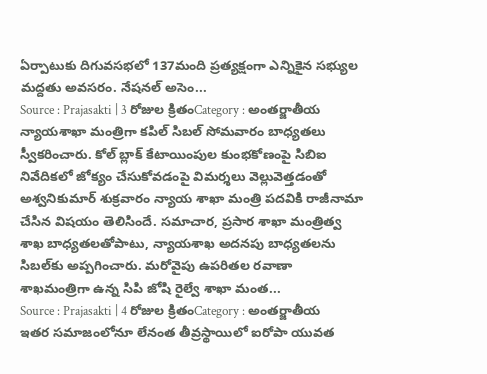ఏర్పాటుకు దిగువసభలో 137మంది ప్రత్యక్షంగా ఎన్నికైన సభ్యుల మద్దతు అవసరం. నేషనల్‌ అసెం...
Source : Prajasakti | 3 రోజుల క్రితంCategory : అంతర్జాతీయ
న్యాయశాఖా మంత్రిగా కపిల్‌ సిబల్‌ సోమవారం బాధ్యతలు స్వీకరించారు. కోల్‌ బ్లాక్‌ కేటాయింపుల కుంభకోణంపై సిబిఐ నివేదికలో జోక్యం చేసుకోవడంపై విమర్శలు వెల్లువెత్తడంతో అశ్వనికుమార్‌ శుక్రవారం న్యాయ శాఖా మంత్రి పదవికి రాజీనామా చేసిన విషయం తెలిసిందే. సమాచార, ప్రసార శాఖా మంత్రిత్వ శాఖ బాధ్యతలతోపాటు, న్యాయశాఖ అదనపు బాధ్యతలను సిబల్‌కు అప్పగించారు. మరోవైపు ఉపరితల రవాణా శాఖమంత్రిగా ఉన్న సిపి జోషి రైల్వే శాఖా మంత...
Source : Prajasakti | 4 రోజుల క్రితంCategory : అంతర్జాతీయ
ఇతర సమాజంలోనూ లేనంత తీవ్రస్థాయిలో ఐరోపా యువత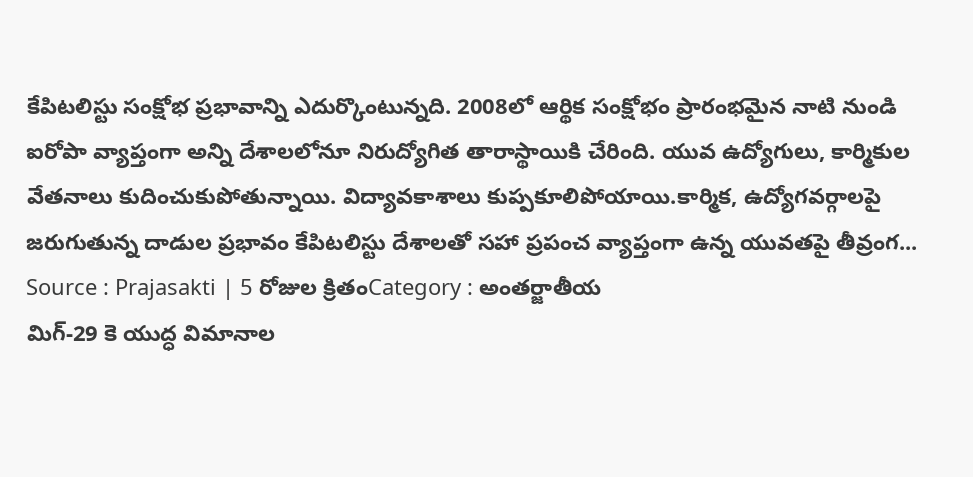కేపిటలిస్టు సంక్షోభ ప్రభావాన్ని ఎదుర్కొంటున్నది. 2008లో ఆర్థిక సంక్షోభం ప్రారంభమైన నాటి నుండి ఐరోపా వ్యాప్తంగా అన్ని దేశాలలోనూ నిరుద్యోగిత తారాస్థాయికి చేరింది. యువ ఉద్యోగులు, కార్మికుల వేతనాలు కుదించుకుపోతున్నాయి. విద్యావకాశాలు కుప్పకూలిపోయాయి.కార్మిక, ఉద్యోగవర్గాలపై జరుగుతున్న దాడుల ప్రభావం కేపిటలిస్టు దేశాలతో సహా ప్రపంచ వ్యాప్తంగా ఉన్న యువతపై తీవ్రంగ...
Source : Prajasakti | 5 రోజుల క్రితంCategory : అంతర్జాతీయ
మిగ్‌-29 కె యుద్ధ విమానాల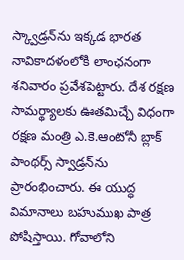స్క్వాడ్రన్‌ను ఇక్కడ భారత నావికాదళంలోకి లాంఛనంగా శనివారం ప్రవేశపెట్టారు. దేశ రక్షణ సామర్థ్యాలకు ఊతమిచ్చే విధంగా రక్షణ మంత్రి ఎ.కె.ఆంటోనీ బ్లాక్‌ పాంథర్స్‌ స్వాడ్రన్‌ను ప్రారంభించారు. ఈ యుద్ధ విమానాలు బహుముఖ పాత్ర పోషిస్తాయి. గోవాలోని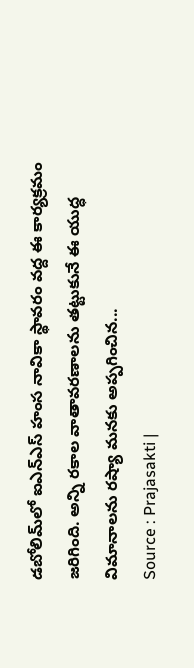డబోలిమ్‌లో ఐఎన్‌ఎస్‌ హంస నావికా స్థావరం వద్ద ఈ కార్యక్రమం జరిగింది. అన్ని రకాల వాతావరణాలను తట్టుకునే ఈ యుద్ధ విమానాలను రష్యా మనకు అప్పగించిన...
Source : Prajasakti |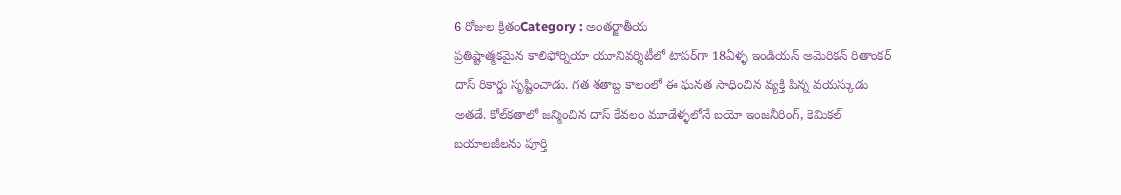6 రోజుల క్రితంCategory : అంతర్జాతీయ
ప్రతిష్టాత్మకమైన కాలిఫోర్నియా యూనివర్శిటీలో టాపర్‌గా 18ఏళ్ళ ఇండియన్‌ అమెరికన్‌ రితాంకర్‌ దాస్‌ రికార్డు సృష్టించాడు. గత శతాబ్ద కాలంలో ఈ ఘనత సాధించిన వ్యక్తి పిన్న వయస్కుడు అతడే. కోల్‌కతాలో జన్మించిన దాస్‌ కేవలం మూడేళ్ళలోనే బయో ఇంజనీరింగ్‌, కెమికల్‌ బయాలజీలను పూర్తి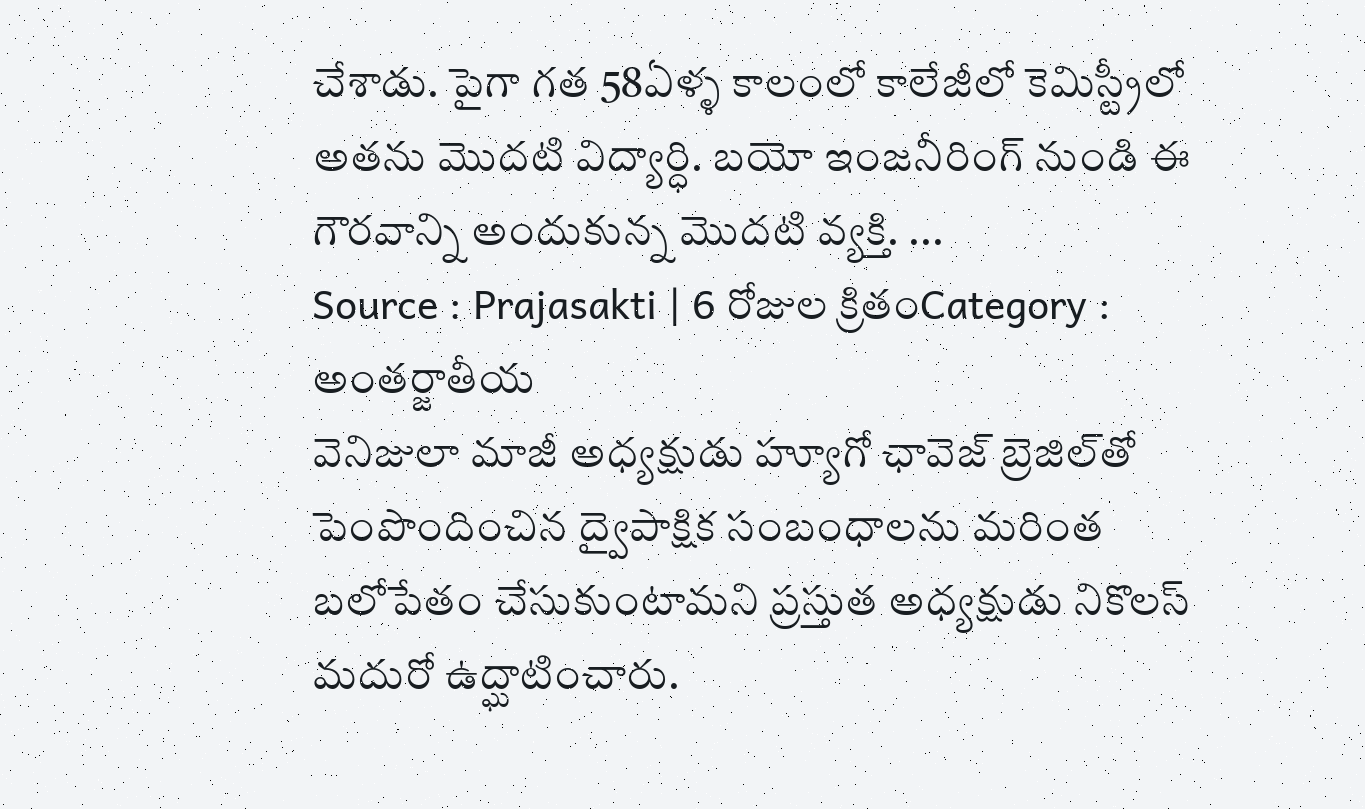చేశాడు. పైగా గత 58ఏళ్ళ కాలంలో కాలేజీలో కెమిస్ట్రీలో అతను మొదటి విద్యార్ధి. బయో ఇంజనీరింగ్‌ నుండి ఈ గౌరవాన్ని అందుకున్న మొదటి వ్యక్తి. ...
Source : Prajasakti | 6 రోజుల క్రితంCategory : అంతర్జాతీయ
వెనిజులా మాజీ అధ్యక్షుడు హ్యూగో ఛావెజ్‌ బ్రెజిల్‌తో పెంపొందించిన ద్వైపాక్షిక సంబంధాలను మరింత బలోపేతం చేసుకుంటామని ప్రస్తుత అధ్యక్షుడు నికొలస్‌ మదురో ఉద్ఘాటించారు.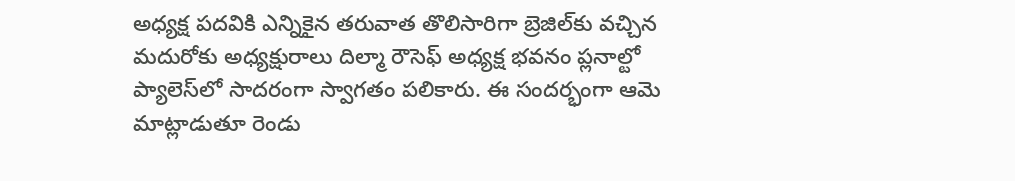అధ్యక్ష పదవికి ఎన్నికైన తరువాత తొలిసారిగా బ్రెజిల్‌కు వచ్చిన మదురోకు అధ్యక్షురాలు దిల్మా రౌసెఫ్‌ అధ్యక్ష భవనం ప్లనాల్టో ప్యాలెస్‌లో సాదరంగా స్వాగతం పలికారు. ఈ సందర్భంగా ఆమె మాట్లాడుతూ రెండు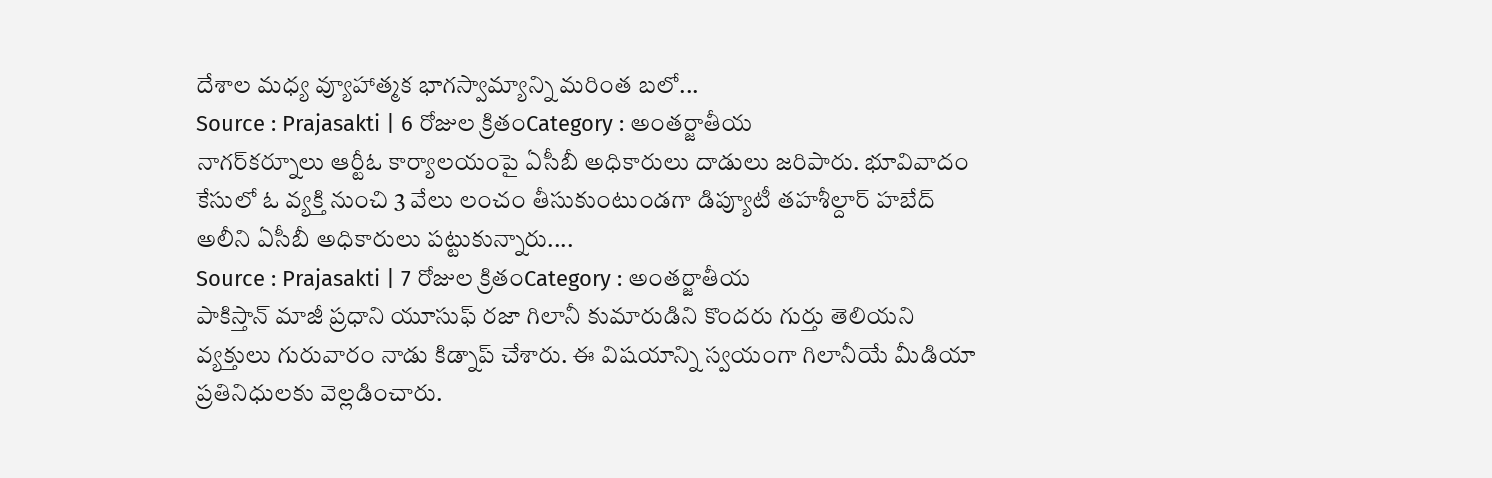దేశాల మధ్య వ్యూహాత్మక భాగస్వామ్యాన్ని మరింత బలో...
Source : Prajasakti | 6 రోజుల క్రితంCategory : అంతర్జాతీయ
నాగర్‌కర్నూలు ఆర్టీఓ కార్యాలయంపై ఏసీబీ అధికారులు దాడులు జరిపారు. భూవివాదం కేసులో ఓ వ్యక్తి నుంచి 3 వేలు లంచం తీసుకుంటుండగా డిప్యూటీ తహశీల్దార్‌ హబేద్‌ అలీని ఏసీబీ అధికారులు పట్టుకున్నారు....
Source : Prajasakti | 7 రోజుల క్రితంCategory : అంతర్జాతీయ
పాకిస్తాన్‌ మాజీ ప్రధాని యూసుఫ్‌ రజా గిలానీ కుమారుడిని కొందరు గుర్తు తెలియని వ్యక్తులు గురువారం నాడు కిడ్నాప్‌ చేశారు. ఈ విషయాన్ని స్వయంగా గిలానీయే మీడియా ప్రతినిధులకు వెల్లడించారు.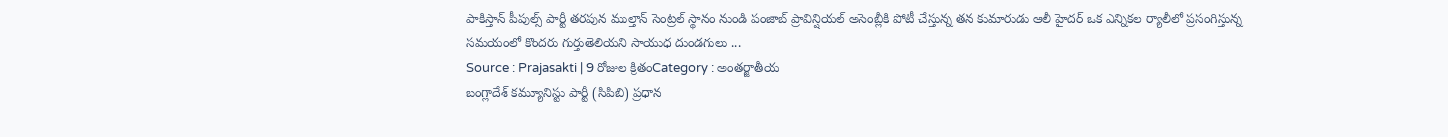పాకిస్తాన్‌ పీపుల్స్‌ పార్టీ తరపున ముల్తాన్‌ సెంట్రల్‌ స్థానం నుండి పంజాబ్‌ ప్రావిన్షియల్‌ అసెంబ్లీకి పోటీ చేస్తున్న తన కుమారుడు ఆలీ హైదర్‌ ఒక ఎన్నికల ర్యాలీలో ప్రసంగిస్తున్న సమయంలో కొందరు గుర్తుతెలియని సాయుధ దుండగులు ...
Source : Prajasakti | 9 రోజుల క్రితంCategory : అంతర్జాతీయ
బంగ్లాదేశ్‌ కమ్యూనిస్టు పార్టీ (సిపిబి) ప్రధాన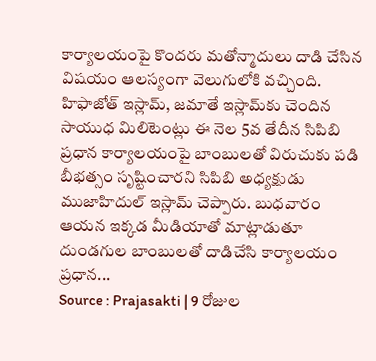కార్యాలయంపై కొందరు మతోన్మాదులు దాడి చేసిన విషయం ఆలస్యంగా వెలుగులోకి వచ్చింది. హిఫాజోత్‌ ఇస్లామ్‌, జమాతే ఇస్లామ్‌కు చెందిన సాయుధ మిలిటెంట్లు ఈ నెల 5వ తేదీన సిపిబి ప్రధాన కార్యాలయంపై బాంబులతో విరుచుకు పడి బీభత్సం సృష్టించారని సిపిబి అధ్యక్షుడు ముజాహిదుల్‌ ఇస్లామ్‌ చెప్పారు. బుధవారం ఆయన ఇక్కడ మీడియాతో మాట్లాడుతూ దుండగుల బాంబులతో దాడిచేసి కార్యాలయం ప్రధాన...
Source : Prajasakti | 9 రోజుల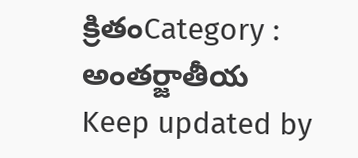క్రితంCategory : అంతర్జాతీయ
Keep updated by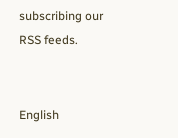subscribing our RSS feeds.


English